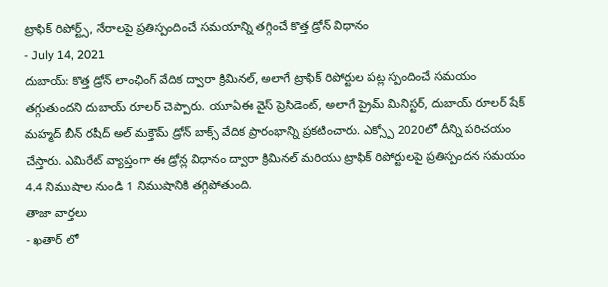ట్రాఫిక్ రిపోర్ట్స్, నేరాలపై ప్రతిస్పందించే సమయాన్ని తగ్గించే కొత్త డ్రోన్ విధానం
- July 14, 2021
దుబాయ్: కొత్త డ్రోన్ లాంఛింగ్ వేదిక ద్వారా క్రిమినల్, అలాగే ట్రాఫిక్ రిపోర్టుల పట్ల స్పందించే సమయం తగ్గుతుందని దుబాయ్ రూలర్ చెప్పారు. యూఏఈ వైస్ ప్రెసిడెంట్, అలాగే ప్రైమ్ మినిస్టర్, దుబాయ్ రూలర్ షేక్ మహ్మద్ బీన్ రషీద్ అల్ మక్తౌమ్ డ్రోన్ బాక్స్ వేదిక ప్రారంభాన్ని ప్రకటించారు. ఎక్స్పో 2020లో దీన్ని పరిచయం చేస్తారు. ఎమిరేట్ వ్యాప్తంగా ఈ డ్రోన్ల విధానం ద్వారా క్రిమినల్ మరియు ట్రాఫిక్ రిపోర్టులపై ప్రతిస్పందన సమయం 4.4 నిముషాల నుండి 1 నిముషానికి తగ్గిపోతుంది.
తాజా వార్తలు
- ఖతార్ లో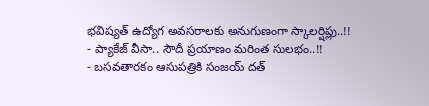భవిష్యత్ ఉద్యోగ అవసరాలకు అనుగుణంగా స్కాలర్షిప్లు..!!
- ప్యాకేజ్ వీసా.. సౌదీ ప్రయాణం మరింత సులభం..!!
- బసవతారకం ఆసుపత్రికి సంజయ్ దత్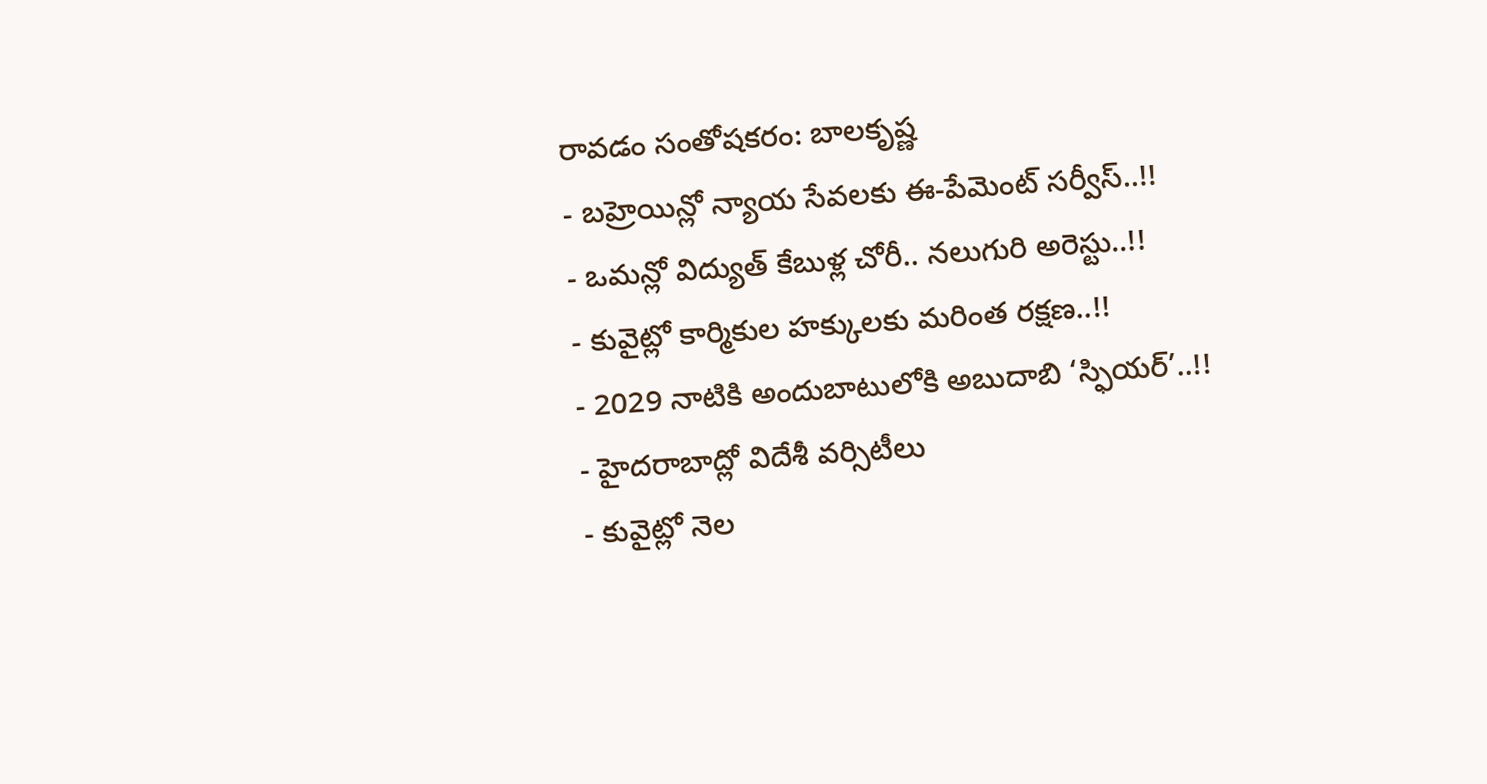రావడం సంతోషకరం: బాలకృష్ణ
- బహ్రెయిన్లో న్యాయ సేవలకు ఈ-పేమెంట్ సర్వీస్..!!
- ఒమన్లో విద్యుత్ కేబుళ్ల చోరీ.. నలుగురి అరెస్టు..!!
- కువైట్లో కార్మికుల హక్కులకు మరింత రక్షణ..!!
- 2029 నాటికి అందుబాటులోకి అబుదాబి ‘స్ఫియర్’..!!
- హైదరాబాద్లో విదేశీ వర్సిటీలు
- కువైట్లో నెల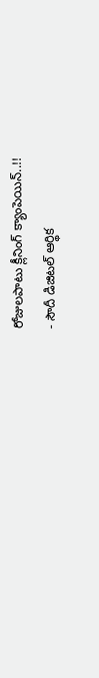రోజులపాటు క్లీనింగ్ క్యాంపెయిన్..!!
- సౌదీ డిజిటల్ ఆర్థిక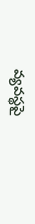వ్యవస్థపై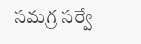సమగ్ర సర్వే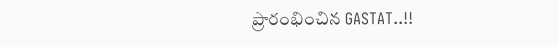ప్రారంభించిన GASTAT..!!